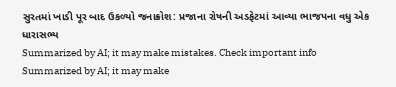સુરતમાં ખાડી પૂર બાદ ઉકળ્યો જનાક્રોશ: પ્રજાના રોષની અડફેટમાં આવ્યા ભાજપના વધુ એક ધારાસભ્ય
Summarized by AI; it may make mistakes. Check important info
Summarized by AI; it may make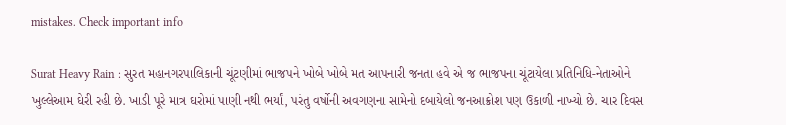mistakes. Check important info

Surat Heavy Rain : સુરત મહાનગરપાલિકાની ચૂંટણીમાં ભાજપને ખોબે ખોબે મત આપનારી જનતા હવે એ જ ભાજપના ચૂંટાયેલા પ્રતિનિધિ-નેતાઓને ખુલ્લેઆમ ઘેરી રહી છે. ખાડી પૂરે માત્ર ઘરોમાં પાણી નથી ભર્યાં, પરંતુ વર્ષોની અવગણના સામેનો દબાયેલો જનઆક્રોશ પણ ઉકાળી નાખ્યો છે. ચાર દિવસ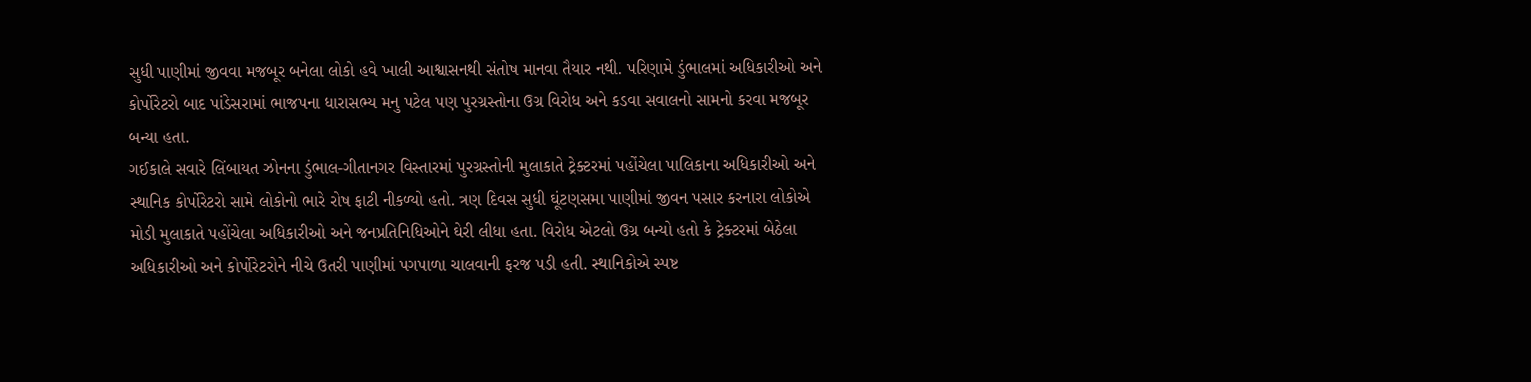સુધી પાણીમાં જીવવા મજબૂર બનેલા લોકો હવે ખાલી આશ્વાસનથી સંતોષ માનવા તૈયાર નથી. પરિણામે ડુંભાલમાં અધિકારીઓ અને કોર્પોરેટરો બાદ પાંડેસરામાં ભાજપના ધારાસભ્ય મનુ પટેલ પણ પુરગ્રસ્તોના ઉગ્ર વિરોધ અને કડવા સવાલનો સામનો કરવા મજબૂર બન્યા હતા.
ગઈકાલે સવારે લિંબાયત ઝોનના ડુંભાલ-ગીતાનગર વિસ્તારમાં પુરગ્રસ્તોની મુલાકાતે ટ્રેક્ટરમાં પહોંચેલા પાલિકાના અધિકારીઓ અને સ્થાનિક કોર્પોરેટરો સામે લોકોનો ભારે રોષ ફાટી નીકળ્યો હતો. ત્રણ દિવસ સુધી ઘૂંટણસમા પાણીમાં જીવન પસાર કરનારા લોકોએ મોડી મુલાકાતે પહોંચેલા અધિકારીઓ અને જનપ્રતિનિધિઓને ઘેરી લીધા હતા. વિરોધ એટલો ઉગ્ર બન્યો હતો કે ટ્રેક્ટરમાં બેઠેલા અધિકારીઓ અને કોર્પોરેટરોને નીચે ઉતરી પાણીમાં પગપાળા ચાલવાની ફરજ પડી હતી. સ્થાનિકોએ સ્પષ્ટ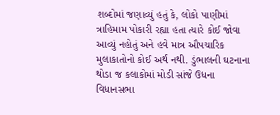શબ્દોમાં જણાવ્યું હતું કે, લોકો પાણીમાં ત્રાહિમામ પોકારી રહ્યા હતા ત્યારે કોઈ જોવા આવ્યું નહોતું અને હવે માત્ર ઔપચારિક મુલાકાતોનો કોઈ અર્થ નથી. ડુંભાલની ઘટનાના થોડા જ કલાકોમાં મોડી સાંજે ઉધના વિધાનસભા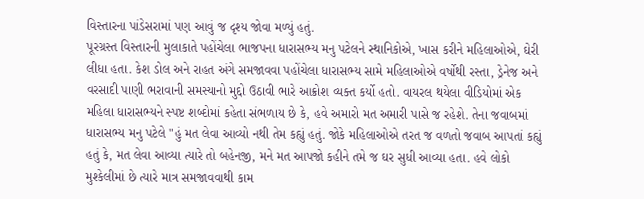વિસ્તારના પાંડેસરામાં પણ આવું જ દૃશ્ય જોવા મળ્યું હતું.
પૂરગ્રસ્ત વિસ્તારની મુલાકાતે પહોંચેલા ભાજપના ધારાસભ્ય મનુ પટેલને સ્થાનિકોએ, ખાસ કરીને મહિલાઓએ, ઘેરી લીધા હતા. કેશ ડોલ અને રાહત અંગે સમજાવવા પહોંચેલા ધારાસભ્ય સામે મહિલાઓએ વર્ષોથી રસ્તા, ડ્રેનેજ અને વરસાદી પાણી ભરાવાની સમસ્યાનો મુદ્દો ઉઠાવી ભારે આક્રોશ વ્યક્ત કર્યો હતો. વાયરલ થયેલા વીડિયોમાં એક મહિલા ધારાસભ્યને સ્પષ્ટ શબ્દોમાં કહેતા સંભળાય છે કે, હવે અમારો મત અમારી પાસે જ રહેશે. તેના જવાબમાં ધારાસભ્ય મનુ પટેલે "હું મત લેવા આવ્યો નથી તેમ કહ્યું હતું. જોકે મહિલાઓએ તરત જ વળતો જવાબ આપતાં કહ્યું હતું કે, મત લેવા આવ્યા ત્યારે તો બહેનજી, મને મત આપજો કહીને તમે જ ઘર સુધી આવ્યા હતા. હવે લોકો મુશ્કેલીમાં છે ત્યારે માત્ર સમજાવવાથી કામ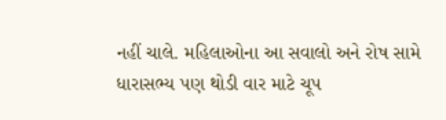નહીં ચાલે. મહિલાઓના આ સવાલો અને રોષ સામે ધારાસભ્ય પણ થોડી વાર માટે ચૂપ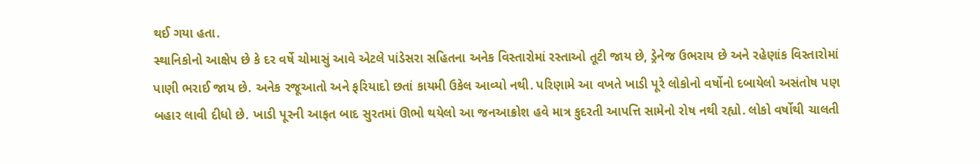થઈ ગયા હતા.
સ્થાનિકોનો આક્ષેપ છે કે દર વર્ષે ચોમાસું આવે એટલે પાંડેસરા સહિતના અનેક વિસ્તારોમાં રસ્તાઓ તૂટી જાય છે, ડ્રેનેજ ઉભરાય છે અને રહેણાંક વિસ્તારોમાં પાણી ભરાઈ જાય છે. અનેક રજૂઆતો અને ફરિયાદો છતાં કાયમી ઉકેલ આવ્યો નથી. પરિણામે આ વખતે ખાડી પૂરે લોકોનો વર્ષોનો દબાયેલો અસંતોષ પણ બહાર લાવી દીધો છે. ખાડી પૂરની આફત બાદ સુરતમાં ઊભો થયેલો આ જનઆક્રોશ હવે માત્ર કુદરતી આપત્તિ સામેનો રોષ નથી રહ્યો. લોકો વર્ષોથી ચાલતી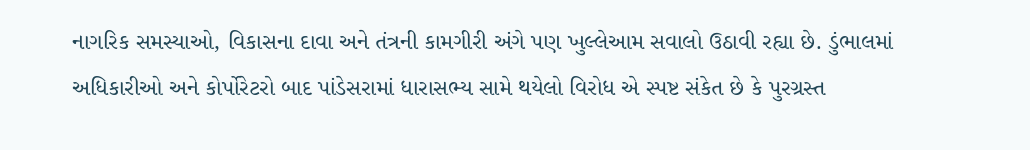નાગરિક સમસ્યાઓ, વિકાસના દાવા અને તંત્રની કામગીરી અંગે પણ ખુલ્લેઆમ સવાલો ઉઠાવી રહ્યા છે. ડુંભાલમાં અધિકારીઓ અને કોર્પોરેટરો બાદ પાંડેસરામાં ધારાસભ્ય સામે થયેલો વિરોધ એ સ્પષ્ટ સંકેત છે કે પુરગ્રસ્ત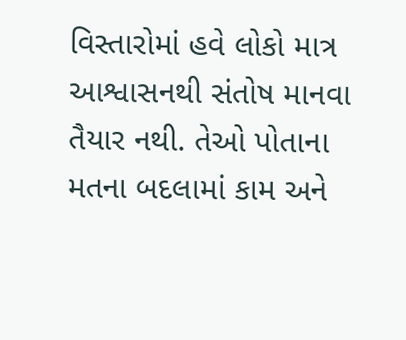વિસ્તારોમાં હવે લોકો માત્ર આશ્વાસનથી સંતોષ માનવા તૈયાર નથી. તેઓ પોતાના મતના બદલામાં કામ અને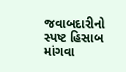જવાબદારીનો સ્પષ્ટ હિસાબ માંગવા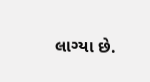લાગ્યા છે.